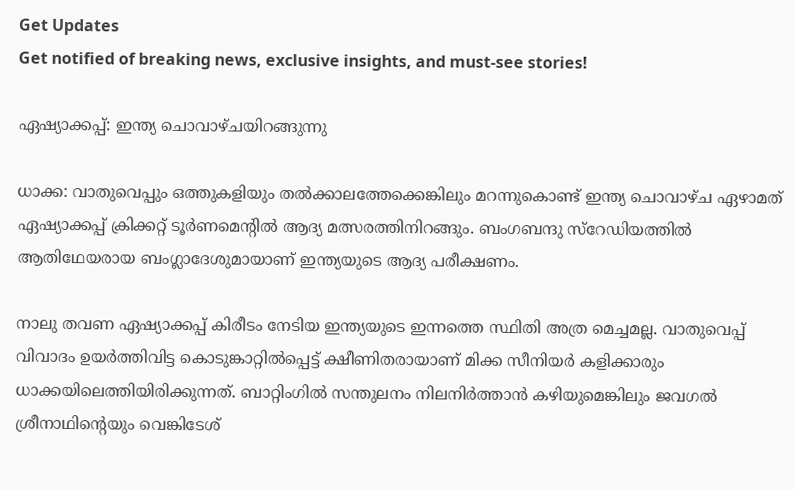Get Updates
Get notified of breaking news, exclusive insights, and must-see stories!

ഏഷ്യാക്കപ്പ്: ഇന്ത്യ ചൊവാഴ്ചയിറങ്ങുന്നു

ധാക്ക: വാതുവെപ്പും ഒത്തുകളിയും തല്‍ക്കാലത്തേക്കെങ്കിലും മറന്നുകൊണ്ട് ഇന്ത്യ ചൊവാഴ്ച ഏഴാമത് ഏഷ്യാക്കപ്പ് ക്രിക്കറ്റ് ടൂര്‍ണമെന്റില്‍ ആദ്യ മത്സരത്തിനിറങ്ങും. ബംഗബന്ദു സ്റേഡിയത്തില്‍ ആതിഥേയരായ ബംഗ്ലാദേശുമായാണ് ഇന്ത്യയുടെ ആദ്യ പരീക്ഷണം.

നാലു തവണ ഏഷ്യാക്കപ്പ് കിരീടം നേടിയ ഇന്ത്യയുടെ ഇന്നത്തെ സ്ഥിതി അത്ര മെച്ചമല്ല. വാതുവെപ്പ് വിവാദം ഉയര്‍ത്തിവിട്ട കൊടുങ്കാറ്റില്‍പ്പെട്ട് ക്ഷീണിതരായാണ് മിക്ക സീനിയര്‍ കളിക്കാരും ധാക്കയിലെത്തിയിരിക്കുന്നത്. ബാറ്റിംഗില്‍ സന്തുലനം നിലനിര്‍ത്താന്‍ കഴിയുമെങ്കിലും ജവഗല്‍ ശ്രീനാഥിന്റെയും വെങ്കിടേശ്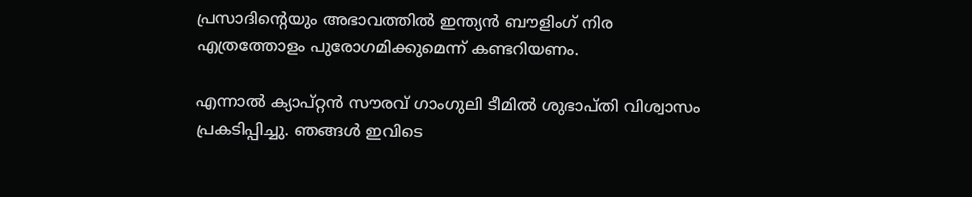പ്രസാദിന്റെയും അഭാവത്തില്‍ ഇന്ത്യന്‍ ബൗളിംഗ് നിര എത്രത്തോളം പുരോഗമിക്കുമെന്ന് കണ്ടറിയണം.

എന്നാല്‍ ക്യാപ്റ്റന്‍ സൗരവ് ഗാംഗുലി ടീമില്‍ ശുഭാപ്തി വിശ്വാസം പ്രകടിപ്പിച്ചു. ഞങ്ങള്‍ ഇവിടെ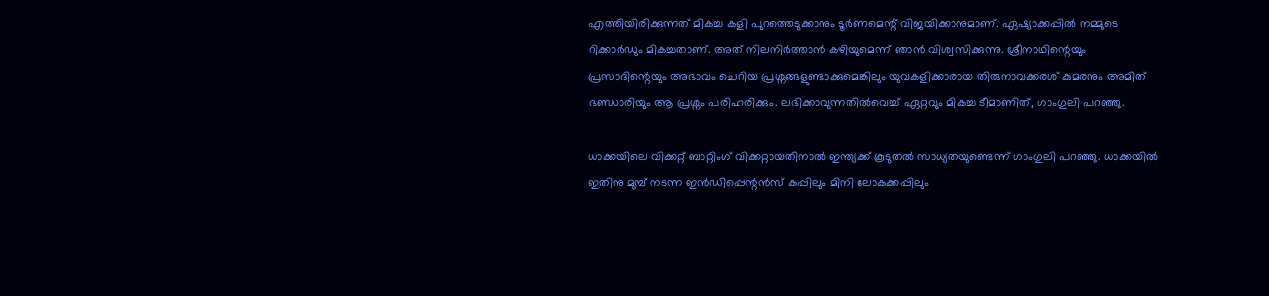എത്തിയിരിക്കുന്നത് മികച്ച കളി പുറത്തെടുക്കാനും ടൂര്‍ണമെന്റ് വിജയിക്കാനുമാണ്. ഏഷ്യാക്കപ്പില്‍ നമ്മുടെ റിക്കാര്‍ഡും മികച്ചതാണ്. അത് നിലനിര്‍ത്താന്‍ കഴിയുമെന്ന് ഞാന്‍ വിശ്വസിക്കുന്നു. ശ്രീനാഥിന്റെയും പ്രസാദിന്റെയും അഭാവം ചെറിയ പ്രശ്നങ്ങളുണ്ടാക്കുമെങ്കിലും യുവകളിക്കാരായ തിരുനാവക്കരശ് കുമരനും അമിത് ഭണ്ഡാരിയും ആ പ്രശ്നം പരിഹരിക്കും. ലഭിക്കാവുന്നതില്‍വെച്ച് ഏറ്റവും മികച്ച ടീമാണിത്, ഗാംഗുലി പറഞ്ഞു.

ധാക്കയിലെ വിക്കറ്റ് ബാറ്റിംഗ് വിക്കറ്റായതിനാല്‍ ഇന്ത്യക്ക് കൂടുതല്‍ സാധ്യതയുണ്ടെന്ന് ഗാംഗുലി പറഞ്ഞു. ധാക്കയില്‍ ഇതിനു മുമ്പ് നടന്ന ഇന്‍ഡിപ്പെന്റന്‍സ് കപ്പിലും മിനി ലോകക്കപ്പിലും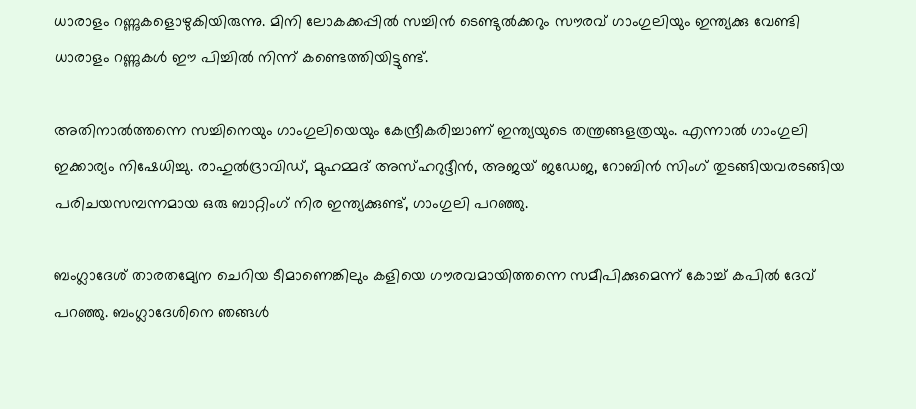ധാരാളം റണ്ണുകളൊഴുകിയിരുന്നു. മിനി ലോകക്കപ്പില്‍ സച്ചിന്‍ ടെണ്ടുല്‍ക്കറും സൗരവ് ഗാംഗുലിയും ഇന്ത്യക്കു വേണ്ടി ധാരാളം റണ്ണുകള്‍ ഈ പിച്ചില്‍ നിന്ന് കണ്ടെത്തിയിട്ടുണ്ട്.

അതിനാല്‍ത്തന്നെ സച്ചിനെയും ഗാംഗുലിയെയും കേന്ദ്രീകരിച്ചാണ് ഇന്ത്യയുടെ തന്ത്രങ്ങളത്രയും. എന്നാല്‍ ഗാംഗുലി ഇക്കാര്യം നിഷേധിച്ചു. രാഹുല്‍ദ്രാവിഡ്, മുഹമ്മദ് അസ്ഹറുദ്ദീന്‍, അജയ് ജഡേജ, റോബിന്‍ സിംഗ് തുടങ്ങിയവരടങ്ങിയ പരിചയസമ്പന്നമായ ഒരു ബാറ്റിംഗ് നിര ഇന്ത്യക്കുണ്ട്, ഗാംഗുലി പറഞ്ഞു.

ബംഗ്ലാദേശ് താരതമ്യേന ചെറിയ ടീമാണെങ്കിലും കളിയെ ഗൗരവമായിത്തന്നെ സമീപിക്കുമെന്ന് കോച്ച് കപില്‍ ദേവ് പറഞ്ഞു. ബംഗ്ലാദേശിനെ ഞങ്ങള്‍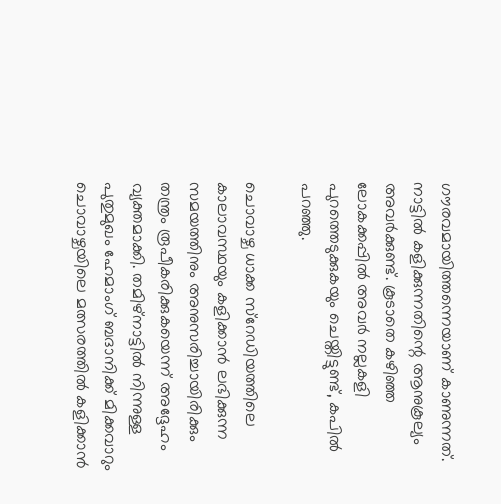ഗൗരവമായിത്തന്നെയാണ് കാണുന്നത്. നാട്ടില്‍ കളിക്കുന്നതിന്റെ ആനുകൂല്യം അവര്‍ക്കുണ്ട്. കൂടാതെ കഴിഞ്ഞ ലോകക്കപ്പില്‍ അവര്‍ നല്ലകളി പുറത്തെടുക്കുകയും ചെയ്തിട്ടുണ്ട്, കപില്‍ പറഞ്ഞു.

ചൊവാഴ്ച ധാക്ക സ്റേഡിയത്തിലെ കാലാവസ്ഥയും കളിക്കാന്‍ ലഭിക്കുന്ന സമയത്തിനും അനുസരിച്ചായിരിക്കും തന്ത്രം രൂപീകരിക്കുകയെന്ന് അദ്ദേഹം വ്യക്തമാക്കി. തമിഴ്നാട്ടില്‍ നിന്നുള്ള പുതുമുഖം ഹേമാംഗ് ബദാനിക്ക് മിക്കവാറും ചൊവാഴ്ചയിലെ മത്സരത്തില്‍ കളിക്കാന്‍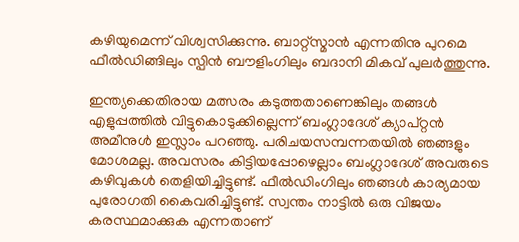കഴിയുമെന്ന് വിശ്വസിക്കുന്നു. ബാറ്റ്സ്മാന്‍ എന്നതിനു പുറമെ ഫീല്‍ഡിങ്ങിലും സ്പിന്‍ ബൗളിംഗിലും ബദാനി മികവ് പുലര്‍ത്തുന്നു.

ഇന്ത്യക്കെതിരായ മത്സരം കടുത്തതാണെങ്കിലും തങ്ങള്‍ എളുപ്പത്തില്‍ വിട്ടുകൊടുക്കില്ലെന്ന് ബംഗ്ലാദേശ് ക്യാപ്റ്റന്‍ അമീനുള്‍ ഇസ്ലാം പറഞ്ഞു. പരിചയസമ്പന്നതയില്‍ ഞങ്ങളും മോശമല്ല. അവസരം കിട്ടിയപ്പോഴെല്ലാം ബംഗ്ലാദേശ് അവരുടെ കഴിവുകള്‍ തെളിയിച്ചിട്ടുണ്ട്. ഫീല്‍ഡിംഗിലും ഞങ്ങള്‍ കാര്യമായ പുരോഗതി കൈവരിച്ചിട്ടുണ്ട്. സ്വന്തം നാട്ടില്‍ ഒരു വിജയം കരസ്ഥമാക്കുക എന്നതാണ്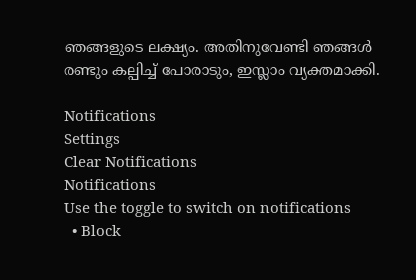ഞങ്ങളുടെ ലക്ഷ്യം. അതിനുവേണ്ടി ഞങ്ങള്‍ രണ്ടും കല്പിച്ച് പോരാടും, ഇസ്ലാം വ്യക്തമാക്കി.

Notifications
Settings
Clear Notifications
Notifications
Use the toggle to switch on notifications
  • Block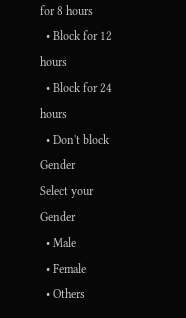for 8 hours
  • Block for 12 hours
  • Block for 24 hours
  • Don't block
Gender
Select your Gender
  • Male
  • Female
  • Others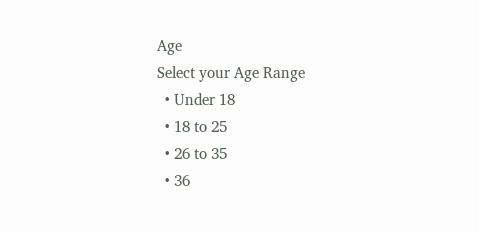Age
Select your Age Range
  • Under 18
  • 18 to 25
  • 26 to 35
  • 36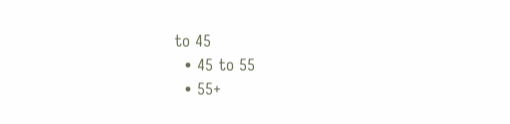to 45
  • 45 to 55
  • 55+